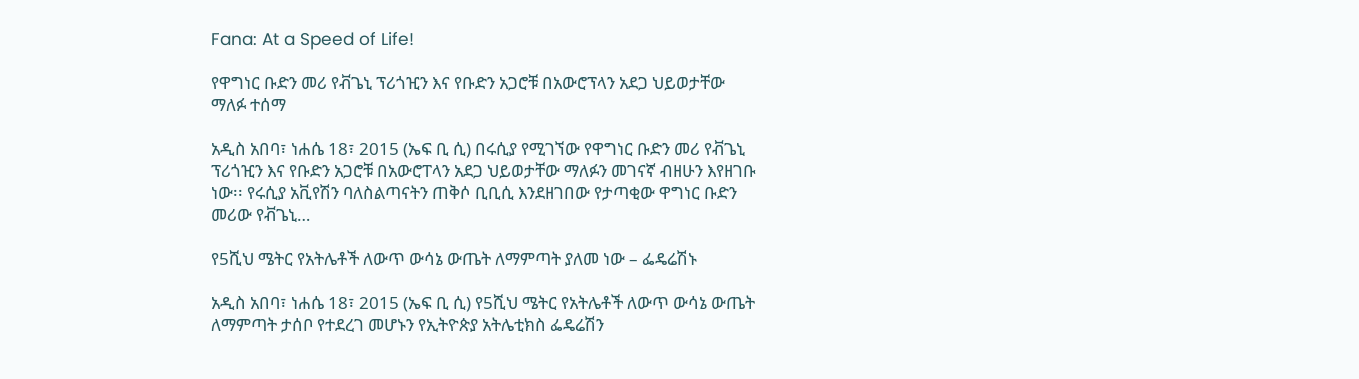Fana: At a Speed of Life!

የዋግነር ቡድን መሪ የቭጌኒ ፕሪጎዢን እና የቡድን አጋሮቹ በአውሮፕላን አደጋ ህይወታቸው ማለፉ ተሰማ

አዲስ አበባ፣ ነሐሴ 18፣ 2015 (ኤፍ ቢ ሲ) በሩሲያ የሚገኘው የዋግነር ቡድን መሪ የቭጌኒ ፕሪጎዢን እና የቡድን አጋሮቹ በአውሮፐላን አደጋ ህይወታቸው ማለፉን መገናኛ ብዘሁን እየዘገቡ ነው፡፡ የሩሲያ አቪየሽን ባለስልጣናትን ጠቅሶ ቢቢሲ እንደዘገበው የታጣቂው ዋግነር ቡድን መሪው የቭጌኒ…

የ5ሺህ ሜትር የአትሌቶች ለውጥ ውሳኔ ውጤት ለማምጣት ያለመ ነው – ፌዴሬሽኑ

አዲስ አበባ፣ ነሐሴ 18፣ 2015 (ኤፍ ቢ ሲ) የ5ሺህ ሜትር የአትሌቶች ለውጥ ውሳኔ ውጤት ለማምጣት ታሰቦ የተደረገ መሆኑን የኢትዮጵያ አትሌቲክስ ፌዴሬሽን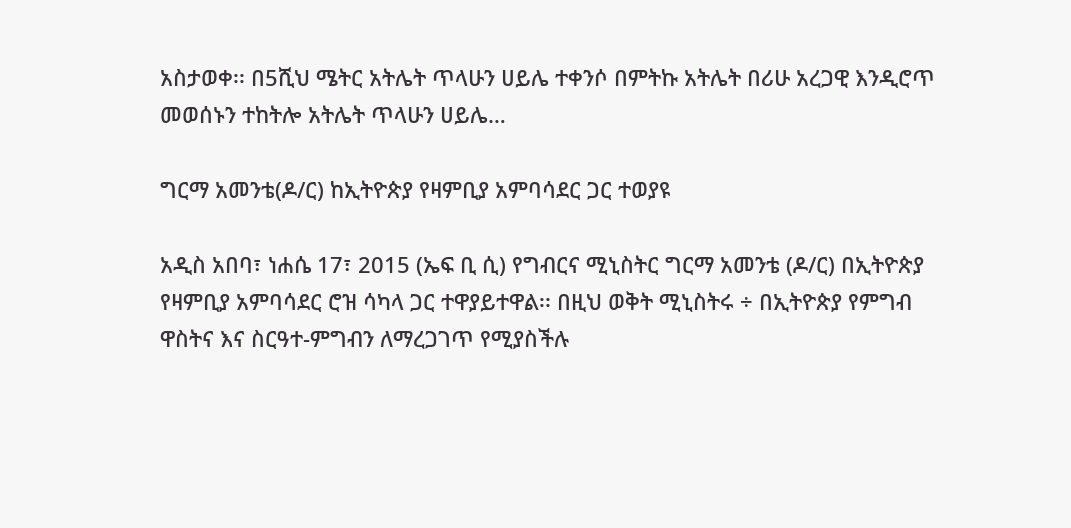አስታወቀ፡፡ በ5ሺህ ሜትር አትሌት ጥላሁን ሀይሌ ተቀንሶ በምትኩ አትሌት በሪሁ አረጋዊ እንዲሮጥ መወሰኑን ተከትሎ አትሌት ጥላሁን ሀይሌ…

ግርማ አመንቴ(ዶ/ር) ከኢትዮጵያ የዛምቢያ አምባሳደር ጋር ተወያዩ

አዲስ አበባ፣ ነሐሴ 17፣ 2015 (ኤፍ ቢ ሲ) የግብርና ሚኒስትር ግርማ አመንቴ (ዶ/ር) በኢትዮጵያ የዛምቢያ አምባሳደር ሮዝ ሳካላ ጋር ተዋያይተዋል፡፡ በዚህ ወቅት ሚኒስትሩ ÷ በኢትዮጵያ የምግብ ዋስትና እና ስርዓተ-ምግብን ለማረጋገጥ የሚያስችሉ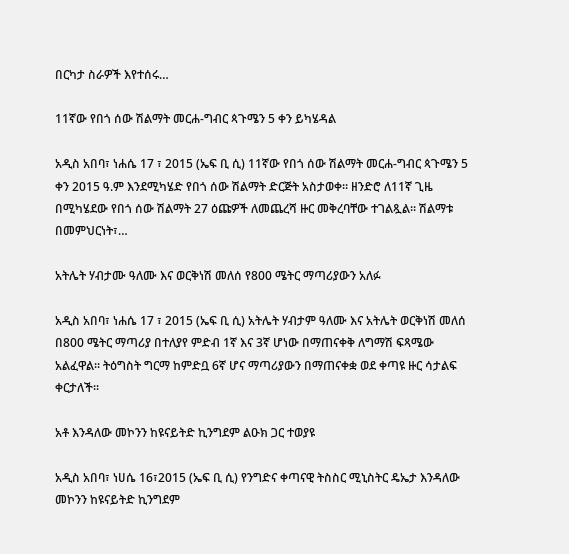በርካታ ስራዎች እየተሰሩ…

11ኛው የበጎ ሰው ሽልማት መርሐ-ግብር ጳጉሜን 5 ቀን ይካሄዳል

አዲስ አበባ፣ ነሐሴ 17 ፣ 2015 (ኤፍ ቢ ሲ) 11ኛው የበጎ ሰው ሽልማት መርሐ-ግብር ጳጉሜን 5 ቀን 2015 ዓ.ም እንደሚካሄድ የበጎ ሰው ሽልማት ድርጅት አስታወቀ። ዘንድሮ ለ11ኛ ጊዜ በሚካሄደው የበጎ ሰው ሽልማት 27 ዕጩዎች ለመጨረሻ ዙር መቅረባቸው ተገልጿል። ሽልማቱ በመምህርነት፣…

አትሌት ሃብታሙ ዓለሙ እና ወርቅነሽ መለሰ የ800 ሜትር ማጣሪያውን አለፉ

አዲስ አበባ፣ ነሐሴ 17 ፣ 2015 (ኤፍ ቢ ሲ) አትሌት ሃብታም ዓለሙ እና አትሌት ወርቅነሽ መለሰ በ800 ሜትር ማጣሪያ በተለያየ ምድብ 1ኛ እና 3ኛ ሆነው በማጠናቀቅ ለግማሽ ፍጻሜው አልፈዋል፡፡ ትዕግስት ግርማ ከምድቧ 6ኛ ሆና ማጣሪያውን በማጠናቀቋ ወደ ቀጣዩ ዙር ሳታልፍ ቀርታለች፡፡

አቶ እንዳለው መኮንን ከዩናይትድ ኪንግደም ልዑክ ጋር ተወያዩ

አዲስ አበባ፣ ነሀሴ 16፣2015 (ኤፍ ቢ ሲ) የንግድና ቀጣናዊ ትስስር ሚኒስትር ዴኤታ እንዳለው መኮንን ከዩናይትድ ኪንግደም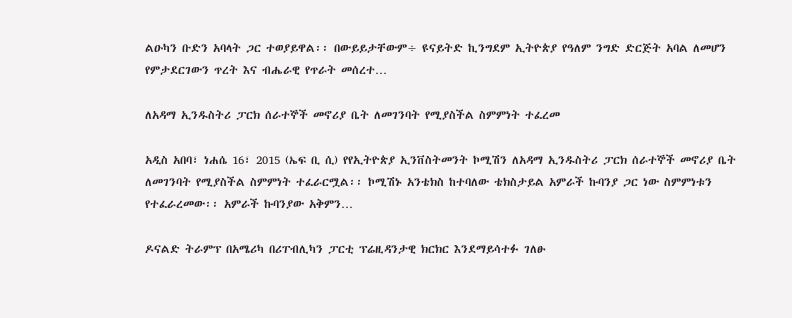ልዑካን ቡድን አባላት ጋር ተወያይዋል፡፡ በውይይታቸውም÷ ዩናይትድ ኪንግደም ኢትዮጵያ የዓለም ንግድ ድርጅት አባል ለመሆን የምታደርገውን ጥረት እና ብሔራዊ የጥራት መሰረተ…

ለአዳማ ኢንዱስትሪ ፓርክ ሰራተኞች መኖሪያ ቤት ለመገንባት የሚያስችል ስምምነት ተፈረመ

አዲስ አበባ፣ ነሐሴ 16፣ 2015 (ኤፍ ቢ ሲ) የየኢትዮጵያ ኢንቨስትመንት ኮሚሽን ለአዳማ ኢንዱስትሪ ፓርክ ሰራተኞች መኖሪያ ቤት ለመገንባት የሚያስችል ስምምነት ተፈራርሟል፡፡ ኮሚሽኑ አንቴክስ ከተባለው ቴክስታይል አምራች ኩባንያ ጋር ነው ስምምነቱን የተፈራረመው፡፡ አምራች ኩባንያው አቅምን…

ዶናልድ ትራምፕ በአሜሪካ በሪፐብሊካን ፓርቲ ፕሬዚዳንታዊ ክርክር እንደማይሳተፉ ገለፁ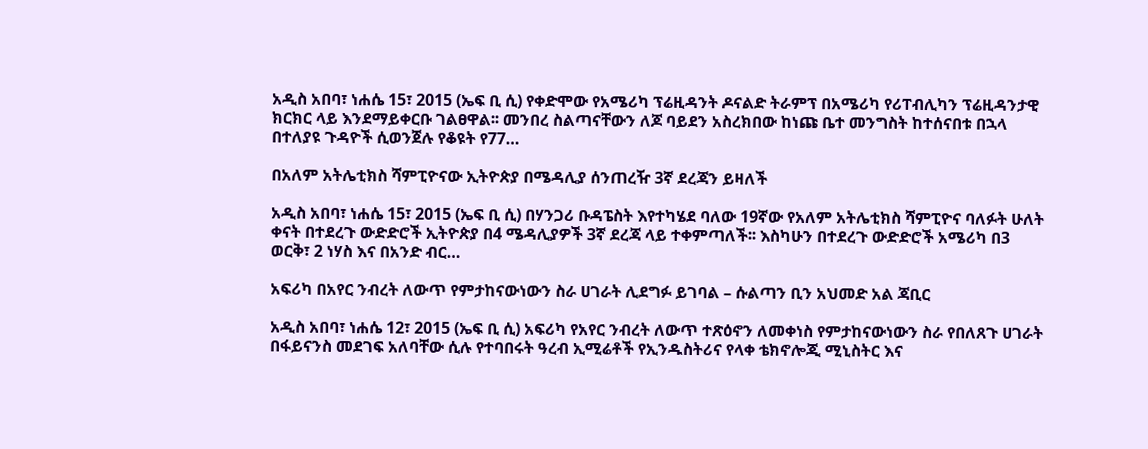አዲስ አበባ፣ ነሐሴ 15፣ 2015 (ኤፍ ቢ ሲ) የቀድሞው የአሜሪካ ፕሬዚዳንት ዶናልድ ትራምፕ በአሜሪካ የሪፐብሊካን ፕሬዚዳንታዊ ክርክር ላይ እንደማይቀርቡ ገልፀዋል፡፡ መንበረ ስልጣናቸውን ለጆ ባይደን አስረክበው ከነጩ ቤተ መንግስት ከተሰናበቱ በኋላ በተለያዩ ጉዳዮች ሲወንጀሉ የቆዩት የ77…

በአለም አትሌቲክስ ሻምፒዮናው ኢትዮጵያ በሜዳሊያ ሰንጠረዥ 3ኛ ደረጃን ይዛለች

አዲስ አበባ፣ ነሐሴ 15፣ 2015 (ኤፍ ቢ ሲ) በሃንጋሪ ቡዳፔስት እየተካሄደ ባለው 19ኛው የአለም አትሌቲክስ ሻምፒዮና ባለፉት ሁለት ቀናት በተደረጉ ውድድሮች ኢትዮጵያ በ4 ሜዳሊያዎች 3ኛ ደረጃ ላይ ተቀምጣለች፡፡ እስካሁን በተደረጉ ውድድሮች አሜሪካ በ3 ወርቅ፣ 2 ነሃስ እና በአንድ ብር…

አፍሪካ በአየር ንብረት ለውጥ የምታከናውነውን ስራ ሀገራት ሊደግፉ ይገባል – ሱልጣን ቢን አህመድ አል ጃቢር

አዲስ አበባ፣ ነሐሴ 12፣ 2015 (ኤፍ ቢ ሲ) አፍሪካ የአየር ንብረት ለውጥ ተጽዕኖን ለመቀነስ የምታከናውነውን ስራ የበለጸጉ ሀገራት በፋይናንስ መደገፍ አለባቸው ሲሉ የተባበሩት ዓረብ ኢሚሬቶች የኢንዱስትሪና የላቀ ቴክኖሎጂ ሚኒስትር እና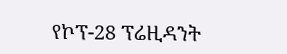የኮፕ-28 ፕሬዚዳንት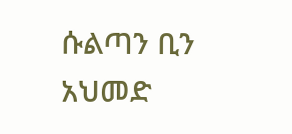ሱልጣን ቢን አህመድ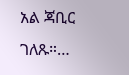አል ጃቢር ገለጹ።…